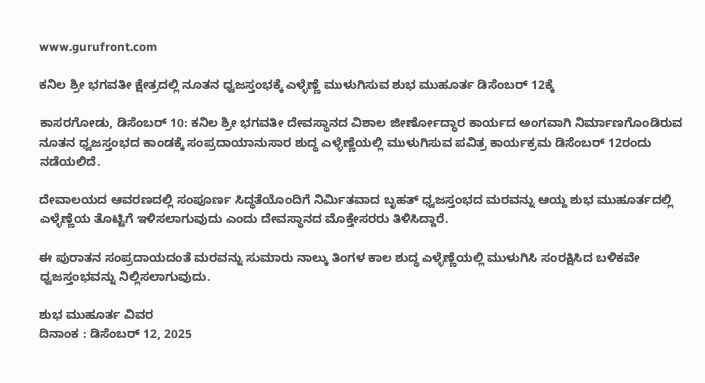www.gurufront.com

ಕನಿಲ ಶ್ರೀ ಭಗವತೀ ಕ್ಷೇತ್ರದಲ್ಲಿ ನೂತನ ಧ್ವಜಸ್ತಂಭಕ್ಕೆ ಎಳ್ಳೆಣ್ಣೆ ಮುಳುಗಿಸುವ ಶುಭ ಮುಹೂರ್ತ ಡಿಸೆಂಬರ್ 12ಕ್ಕೆ

ಕಾಸರಗೋಡು, ಡಿಸೆಂಬರ್ 10: ಕನಿಲ ಶ್ರೀ ಭಗವತೀ ದೇವಸ್ಥಾನದ ವಿಶಾಲ ಜೀರ್ಣೋದ್ಧಾರ ಕಾರ್ಯದ ಅಂಗವಾಗಿ ನಿರ್ಮಾಣಗೊಂಡಿರುವ ನೂತನ ಧ್ವಜಸ್ತಂಭದ ಕಾಂಡಕ್ಕೆ ಸಂಪ್ರದಾಯಾನುಸಾರ ಶುದ್ಧ ಎಳ್ಳೆಣ್ಣೆಯಲ್ಲಿ ಮುಳುಗಿಸುವ ಪವಿತ್ರ ಕಾರ್ಯಕ್ರಮ ಡಿಸೆಂಬರ್ 12ರಂದು ನಡೆಯಲಿದೆ.

ದೇವಾಲಯದ ಆವರಣದಲ್ಲಿ ಸಂಪೂರ್ಣ ಸಿದ್ಧತೆಯೊಂದಿಗೆ ನಿರ್ಮಿತವಾದ ಬೃಹತ್ ಧ್ವಜಸ್ತಂಭದ ಮರವನ್ನು ಆಯ್ದ ಶುಭ ಮುಹೂರ್ತದಲ್ಲಿ ಎಳ್ಳೆಣ್ಣೆಯ ತೊಟ್ಟಿಗೆ ಇಳಿಸಲಾಗುವುದು ಎಂದು ದೇವಸ್ಥಾನದ ಮೊಕ್ತೇಸರರು ತಿಳಿಸಿದ್ದಾರೆ.

ಈ ಪುರಾತನ ಸಂಪ್ರದಾಯದಂತೆ ಮರವನ್ನು ಸುಮಾರು ನಾಲ್ಕು ತಿಂಗಳ ಕಾಲ ಶುದ್ಧ ಎಳ್ಳೆಣ್ಣೆಯಲ್ಲಿ ಮುಳುಗಿಸಿ ಸಂರಕ್ಷಿಸಿದ ಬಳಿಕವೇ ಧ್ವಜಸ್ತಂಭವನ್ನು ನಿಲ್ಲಿಸಲಾಗುವುದು.

ಶುಭ ಮುಹೂರ್ತ ವಿವರ
ದಿನಾಂಕ : ಡಿಸೆಂಬರ್ 12, 2025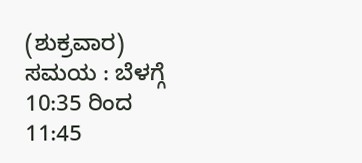(ಶುಕ್ರವಾರ)
ಸಮಯ : ಬೆಳಗ್ಗೆ 10:35 ರಿಂದ 11:45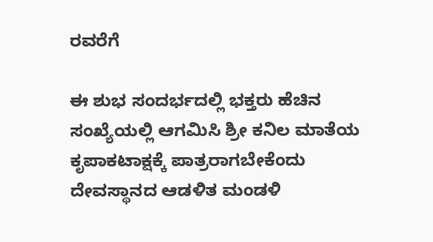ರವರೆಗೆ

ಈ ಶುಭ ಸಂದರ್ಭದಲ್ಲಿ ಭಕ್ತರು ಹೆಚಿನ ಸಂಖ್ಯೆಯಲ್ಲಿ ಆಗಮಿಸಿ ಶ್ರೀ ಕನಿಲ ಮಾತೆಯ ಕೃಪಾಕಟಾಕ್ಷಕ್ಕೆ ಪಾತ್ರರಾಗಬೇಕೆಂದು ದೇವಸ್ಥಾನದ ಆಡಳಿತ ಮಂಡಳಿ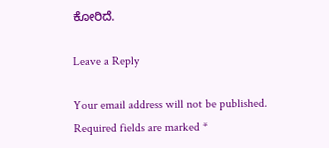ಕೋರಿದೆ.

Leave a Reply

Your email address will not be published. Required fields are marked *